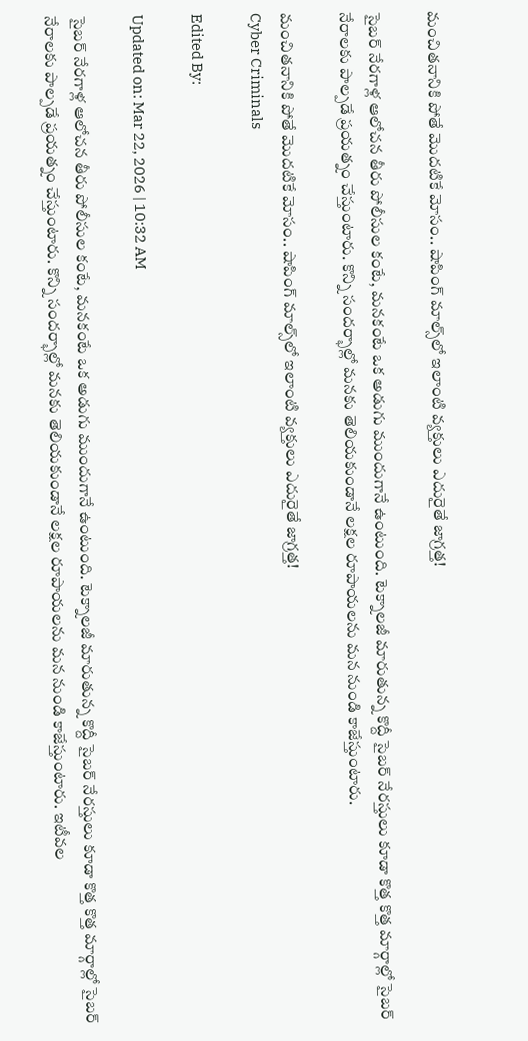మంచితనానికి పోతే మొదటికే మోసం.. షాపింగ్ మాల్స్‌లో ఇలాంటి వ్యక్తులు ఎదురైతే జాగ్రత్త!

సైబర్ నేరగాళ్ల ఆలోచన తీరు పోలీసుల కంటే, మనకంటే ఒక అడుగు ముందుగానే ఉంటుంది. టెక్నాలజీ మారుతున్న కొద్దీ సైబర్ నేరస్తులు కూడా కొత్త కొత్త మార్గాల్లో సైబర్ నేరాలకు పాల్పడే ప్రయత్నం చేస్తుంటారు. కొన్ని సందర్భాల్లో మనకు తెలియకుండానే లక్షల రూపాయలను మన నుండి కాజేస్తుంటారు.

మంచితనానికి పోతే మొదటికే మోసం.. షాపింగ్ మాల్స్‌లో ఇలాంటి వ్యక్తులు ఎదురైతే జాగ్రత్త!
Cyber Criminals

Edited By:

Updated on: Mar 22, 2026 | 10:32 AM

సైబర్ నేరగాళ్ల ఆలోచన తీరు పోలీసుల కంటే, మనకంటే ఒక అడుగు ముందుగానే ఉంటుంది. టెక్నాలజీ మారుతున్న కొద్దీ సైబర్ నేరస్తులు కూడా కొత్త కొత్త మార్గాల్లో సైబర్ నేరాలకు పాల్పడే ప్రయత్నం చేస్తుంటారు. కొన్ని సందర్భాల్లో మనకు తెలియకుండానే లక్షల రూపాయలను మన నుండి కాజేస్తుంటారు. ఇటీవల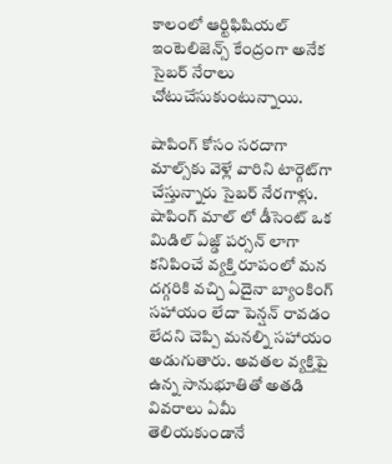కాలంలో ఆర్టిఫిషియల్ ఇంటెలిజెన్స్ కేంద్రంగా అనేక సైబర్ నేరాలు చోటుచేసుకుంటున్నాయి.

షాపింగ్ కోసం సరదాగా మాల్స్‌కు వెళ్లే వారిని టార్గెట్‌గా చేస్తున్నారు సైబర్ నేరగాళ్లు. షాపింగ్ మాల్ లో డీసెంట్ ఒక మిడిల్ ఏజ్డ్ పర్సన్ లాగా కనిపించే వ్యక్తి రూపంలో మన దగ్గరికి వచ్చి ఏదైనా బ్యాంకింగ్ సహాయం లేదా పెన్షన్ రావడం లేదని చెప్పి మనల్ని సహాయం అడుగుతారు. అవతల వ్యక్తిపై ఉన్న సానుభూతితో అతడి వివరాలు ఏమీ తెలియకుండానే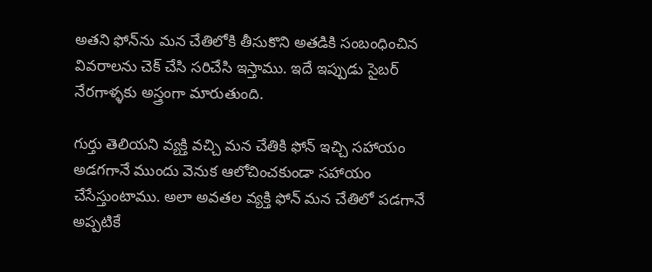అతని ఫోన్‌ను మన చేతిలోకి తీసుకొని అతడికి సంబంధించిన వివరాలను చెక్ చేసి సరిచేసి ఇస్తాము. ఇదే ఇప్పుడు సైబర్ నేరగాళ్ళకు అస్త్రంగా మారుతుంది.

గుర్తు తెలియని వ్యక్తి వచ్చి మన చేతికి ఫోన్ ఇచ్చి సహాయం అడగగానే ముందు వెనుక ఆలోచించకుండా సహాయం చేసేస్తుంటాము. అలా అవతల వ్యక్తి ఫోన్ మన చేతిలో పడగానే అప్పటికే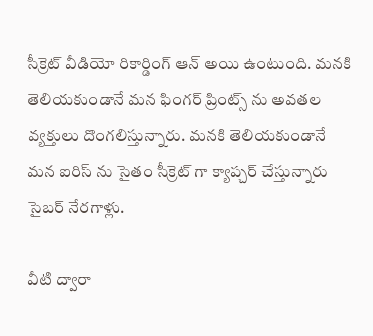సీక్రెట్ వీడియో రికార్డింగ్ ఆన్ అయి ఉంటుంది. మనకి తెలియకుండానే మన ఫింగర్ ప్రింట్స్ ను అవతల వ్యక్తులు దొంగలిస్తున్నారు. మనకి తెలియకుండానే మన ఐరిస్ ను సైతం సీక్రెట్ గా క్యాప్చర్ చేస్తున్నారు సైబర్ నేరగాళ్లు.

వీటి ద్వారా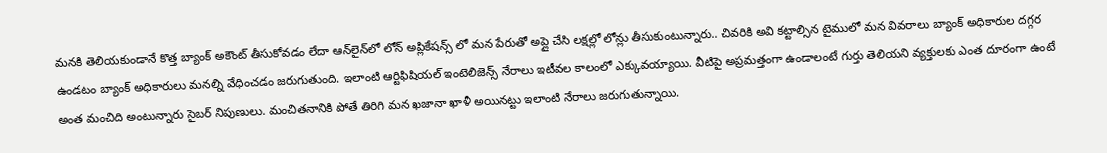మనకి తెలియకుండానే కొత్త బ్యాంక్ అకౌంట్ తీసుకోవడం లేదా ఆన్‌లైన్‌లో లోన్ అప్లికేషన్స్ లో మన పేరుతో అప్లై చేసి లక్షల్లో లోన్లు తీసుకుంటున్నారు.. చివరికి అవి కట్టాల్సిన టైములో మన వివరాలు బ్యాంక్ అధికారుల దగ్గర ఉండటం బ్యాంక్ అధికారులు మనల్ని వేధించడం జరుగుతుంది. ఇలాంటి ఆర్టిఫిషియల్ ఇంటెలిజెన్స్ నేరాలు ఇటీవల కాలంలో ఎక్కువయ్యాయి. వీటిపై అప్రమత్తంగా ఉండాలంటే గుర్తు తెలియని వ్యక్తులకు ఎంత దూరంగా ఉంటే అంత మంచిది అంటున్నారు సైబర్ నిపుణులు. మంచితనానికి పోతే తిరిగి మన ఖజానా ఖాళీ అయినట్టు ఇలాంటి నేరాలు జరుగుతున్నాయి.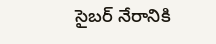సైబర్ నేరానికి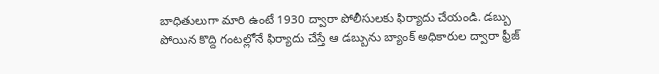బాధితులుగా మారి ఉంటే 1930 ద్వారా పోలీసులకు ఫిర్యాదు చేయండి. డబ్బు పోయిన కొద్ది గంటల్లోనే ఫిర్యాదు చేస్తే ఆ డబ్బును బ్యాంక్ అధికారుల ద్వారా ఫ్రీజ్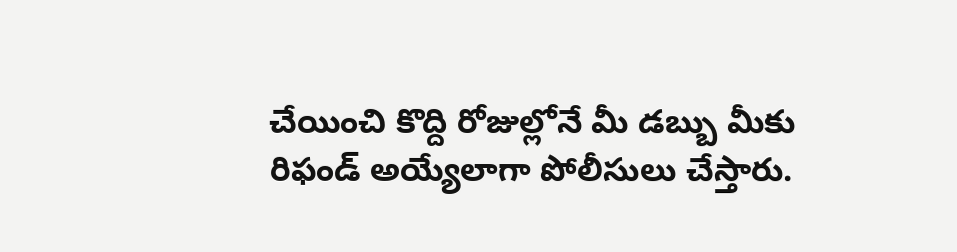చేయించి కొద్ది రోజుల్లోనే మీ డబ్బు మీకు రిఫండ్ అయ్యేలాగా పోలీసులు చేస్తారు.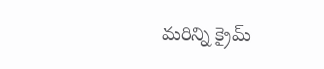మరిన్ని క్రైమ్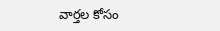వార్తల కోసం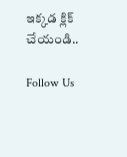ఇక్కడ క్లిక్ చేయండి..

Follow Us